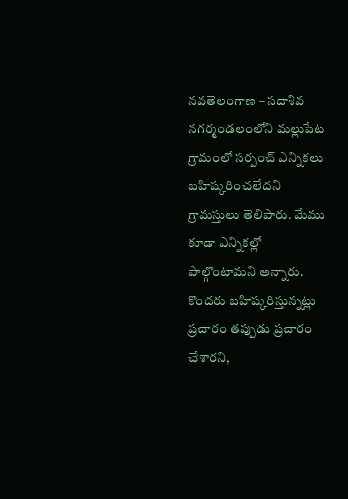నవతెలంగాణ – సదాశివ నగర్మండలంలోని మల్లుపేట గ్రామంలో సర్పంచ్ ఎన్నికలు బహిష్కరించలేదని గ్రామస్తులు తెలిపారు. మేము కూడా ఎన్నికల్లో పాల్గొంటామని అన్నారు. కొందరు బహిష్కరిస్తున్నట్లు ప్రచారం తప్పుడు ప్రచారం చేశారని,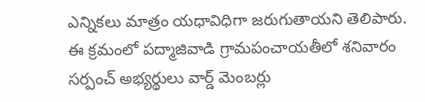ఎన్నికలు మాత్రం యధావిధిగా జరుగుతాయని తెలిపారు. ఈ క్రమంలో పద్మాజివాడి గ్రామపంచాయతీలో శనివారం సర్పంచ్ అభ్యర్థులు వార్డ్ మెంబర్లు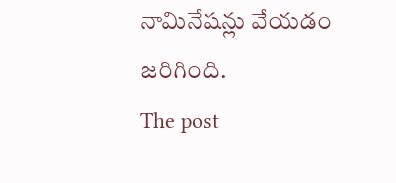నామినేషన్లు వేయడం జరిగింది.
The post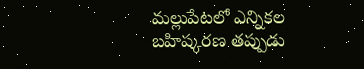మల్లుపేటలో ఎన్నికల బహిష్కరణ తప్పుడు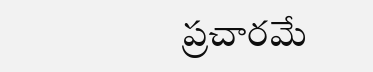ప్రచారమే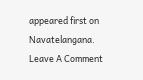appeared first on Navatelangana.
Leave A Comment